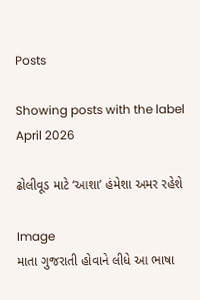Posts

Showing posts with the label April 2026

ઢોલીવૂડ માટે ‘આશા’ હંમેશા અમર રહેશે

Image
માતા ગુજરાતી હોવાને લીધે આ ભાષા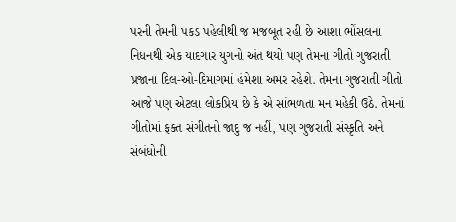પરની તેમની પકડ પહેલીથી જ મજબૂત રહી છે આશા ભોંસલના નિધનથી એક યાદગાર યુગનો અંત થયો પણ તેમના ગીતો ગુજરાતી પ્રજાના દિલ-ઓ-દિમાગમાં હંમેશા અમર રહેશે. તેમના ગુજરાતી ગીતો આજે પણ એટલા લોકપ્રિય છે કે એ સાંભળતા મન મહેકી ઉઠે. તેમનાં ગીતોમાં ફક્ત સંગીતનો જાદુ જ નહીં, પણ ગુજરાતી સંસ્કૃતિ અને સંબંધોની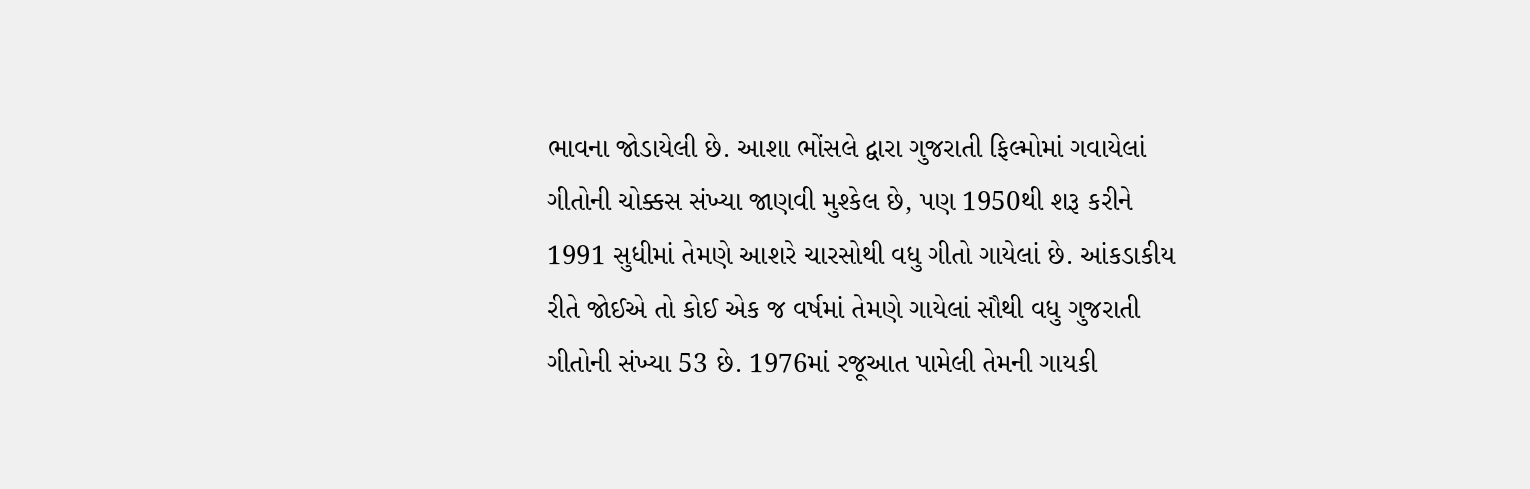ભાવના જોડાયેલી છે. આશા ભોંસલે દ્વારા ગુજરાતી ફિલ્મોમાં ગવાયેલાં ગીતોની ચોક્કસ સંખ્યા જાણવી મુશ્કેલ છે, પણ 1950થી શરૂ કરીને 1991 સુધીમાં તેમણે આશરે ચારસોથી વધુ ગીતો ગાયેલાં છે. આંકડાકીય રીતે જોઈએ તો કોઈ એક જ વર્ષમાં તેમણે ગાયેલાં સૌથી વધુ ગુજરાતી ગીતોની સંખ્યા 53 છે. 1976માં રજૂઆત પામેલી તેમની ગાયકી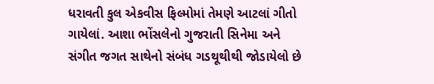ધરાવતી કુલ એકવીસ ફિલ્મોમાં તેમણે આટલાં ગીતો ગાયેલાં. આશા ભોંસલેનો ગુજરાતી સિનેમા અને સંગીત જગત સાથેનો સંબંધ ગડથૂથીથી જોડાયેલો છે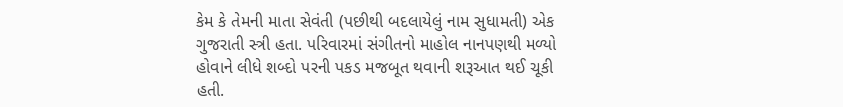કેમ કે તેમની માતા સેવંતી (પછીથી બદલાયેલું નામ સુધામતી) એક ગુજરાતી સ્ત્રી હતા. પરિવારમાં સંગીતનો માહોલ નાનપણથી મળ્યો હોવાને લીધે શબ્દો પરની પકડ મજબૂત થવાની શરૂઆત થઈ ચૂકી હતી.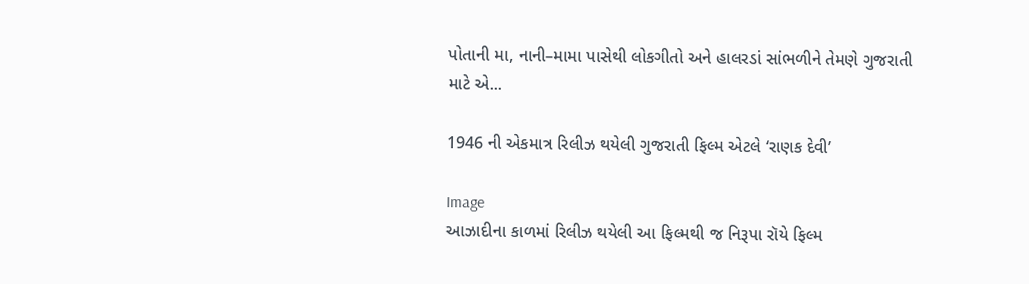પોતાની મા, નાની–મામા પાસેથી લોકગીતો અને હાલરડાં સાંભળીને તેમણે ગુજરાતી માટે એ...

1946 ની એકમાત્ર રિલીઝ થયેલી ગુજરાતી ફિલ્મ એટલે ‘રાણક દેવી’

Image
આઝાદીના કાળમાં રિલીઝ થયેલી આ ફિલ્મથી જ નિરૂપા રૉયે ફિલ્મ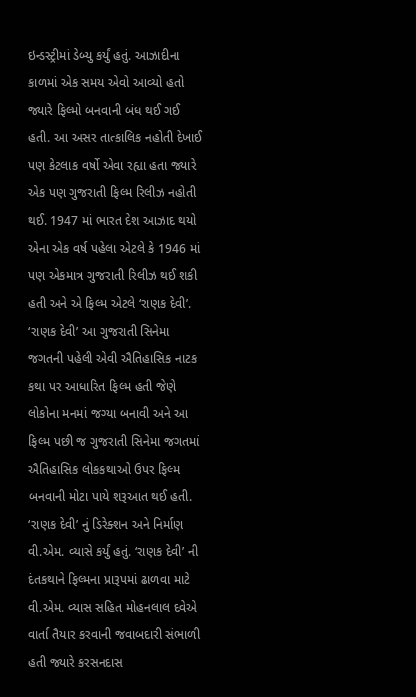ઇન્ડસ્ટ્રીમાં ડેબ્યુ કર્યું હતું. આઝાદીના કાળમાં એક સમય એવો આવ્યો હતો જ્યારે ફિલ્મો બનવાની બંધ થઈ ગઈ હતી. આ અસર તાત્કાલિક નહોતી દેખાઈ પણ કેટલાક વર્ષો એવા રહ્યા હતા જ્યારે એક પણ ગુજરાતી ફિલ્મ રિલીઝ નહોતી થઈ. 1947 માં ભારત દેશ આઝાદ થયો એના એક વર્ષ પહેલા એટલે કે 1946 માં પણ એકમાત્ર ગુજરાતી રિલીઝ થઈ શકી હતી અને એ ફિલ્મ એટલે ‘રાણક દેવી’.  ‘રાણક દેવી’ આ ગુજરાતી સિનેમા જગતની પહેલી એવી ઐતિહાસિક નાટક કથા પર આધારિત ફિલ્મ હતી જેણે લોકોના મનમાં જગ્યા બનાવી અને આ ફિલ્મ પછી જ ગુજરાતી સિનેમા જગતમાં ઐતિહાસિક લોકકથાઓ ઉપર ફિલ્મ બનવાની મોટા પાયે શરૂઆત થઈ હતી. ‘રાણક દેવી’ નું ડિરેક્શન અને નિર્માણ વી.એમ. વ્યાસે કર્યું હતું. ‘રાણક દેવી’ ની દંતકથાને ફિલ્મના પ્રારૂપમાં ઢાળવા માટે વી.એમ. વ્યાસ સહિત મોહનલાલ દવેએ વાર્તા તૈયાર કરવાની જવાબદારી સંભાળી હતી જ્યારે કરસનદાસ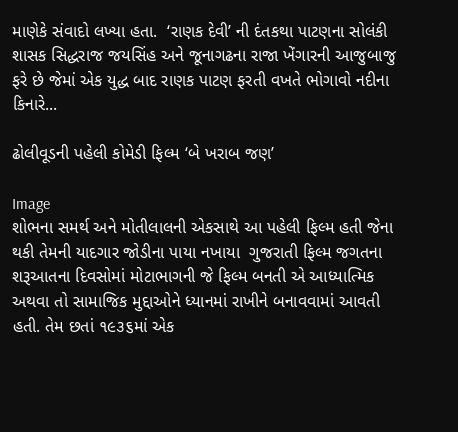માણેકે સંવાદો લખ્યા હતા.  ‘રાણક દેવી’ ની દંતકથા પાટણના સોલંકી શાસક સિદ્ધરાજ જયસિંહ અને જૂનાગઢના રાજા ખેંગારની આજુબાજુ ફરે છે જેમાં એક યુદ્ધ બાદ રાણક પાટણ ફરતી વખતે ભોગાવો નદીના કિનારે...

ઢોલીવૂડની પહેલી કોમેડી ફિલ્મ ‘બે ખરાબ જણ’

Image
શોભના સમર્થ અને મોતીલાલની એકસાથે આ પહેલી ફિલ્મ હતી જેના થકી તેમની યાદગાર જોડીના પાયા નખાયા  ગુજરાતી ફિલ્મ જગતના શરૂઆતના દિવસોમાં મોટાભાગની જે ફિલ્મ બનતી એ આધ્યાત્મિક અથવા તો સામાજિક મુદ્દાઓને ધ્યાનમાં રાખીને બનાવવામાં આવતી હતી. તેમ છતાં ૧૯૩૬માં એક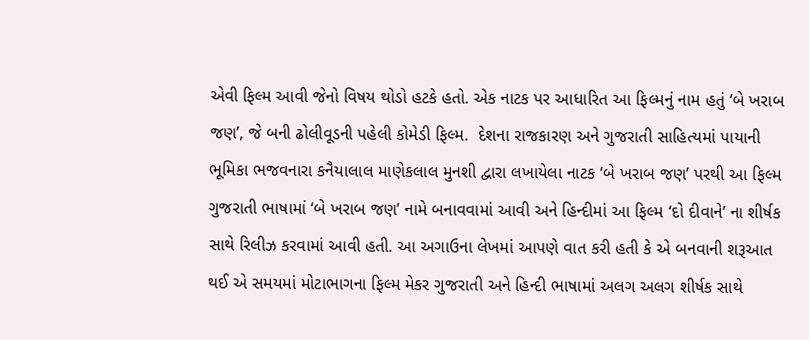એવી ફિલ્મ આવી જેનો વિષય થોડો હટકે હતો. એક નાટક પર આધારિત આ ફિલ્મનું નામ હતું ‘બે ખરાબ જણ’, જે બની ઢોલીવૂડની પહેલી કોમેડી ફિલ્મ.  દેશના રાજકારણ અને ગુજરાતી સાહિત્યમાં પાયાની ભૂમિકા ભજવનારા કનૈયાલાલ માણેકલાલ મુનશી દ્વારા લખાયેલા નાટક ‘બે ખરાબ જણ’ પરથી આ ફિલ્મ ગુજરાતી ભાષામાં ‘બે ખરાબ જણ’ નામે બનાવવામાં આવી અને હિન્દીમાં આ ફિલ્મ ‘દો દીવાને’ ના શીર્ષક સાથે રિલીઝ કરવામાં આવી હતી. આ અગાઉના લેખમાં આપણે વાત કરી હતી કે એ બનવાની શરૂઆત થઈ એ સમયમાં મોટાભાગના ફિલ્મ મેકર ગુજરાતી અને હિન્દી ભાષામાં અલગ અલગ શીર્ષક સાથે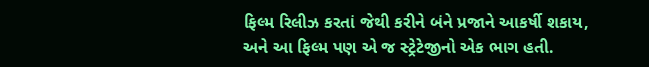ફિલ્મ રિલીઝ કરતાં જેથી કરીને બંને પ્રજાને આકર્ષી શકાય, અને આ ફિલ્મ પણ એ જ સ્ટ્રેટેજીનો એક ભાગ હતી.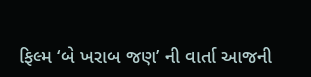ફિલ્મ ‘બે ખરાબ જણ’ ની વાર્તા આજની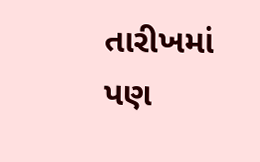તારીખમાં પણ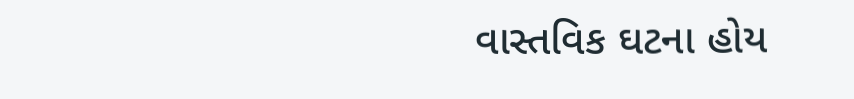વાસ્તવિક ઘટના હોય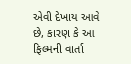એવી દેખાય આવે છે, કારણ કે આ ફિલ્મની વાર્તા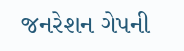જનરેશન ગેપની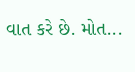વાત કરે છે. મોત...